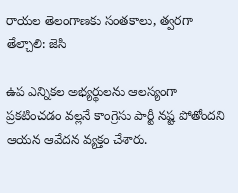రాయల తెలంగాణకు సంతకాలు, త్వరగా తేల్చాలి: జెసి

ఉప ఎన్నికల అభ్యర్థులను ఆలస్యంగా ప్రకటించడం వల్లనే కాంగ్రెసు పార్టీ నష్ట పోతోందని ఆయన ఆవేదన వ్యక్తం చేశారు.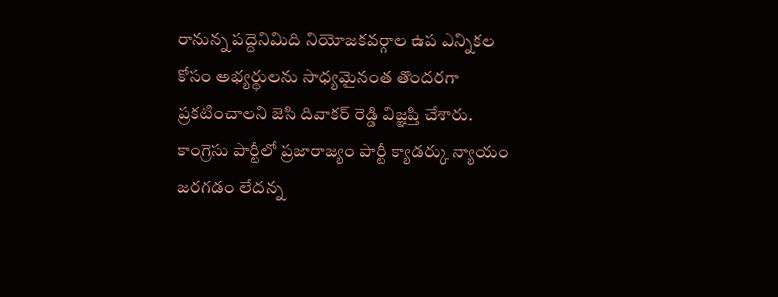రానున్న పద్దెనిమిది నియోజకవర్గాల ఉప ఎన్నికల కోసం అభ్యర్థులను సాధ్యమైనంత తొందరగా ప్రకటించాలని జెసి దివాకర్ రెడ్డి విజ్ఞప్తి చేశారు. కాంగ్రెసు పార్టీలో ప్రజారాజ్యం పార్టీ క్యాడర్కు న్యాయం జరగడం లేదన్న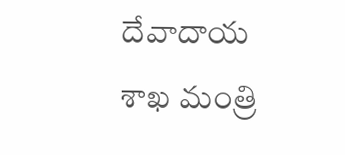దేవాదాయ శాఖ మంత్రి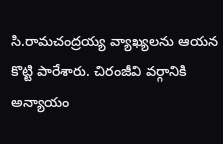సి.రామచంద్రయ్య వ్యాఖ్యలను ఆయన కొట్టి పారేశారు. చిరంజీవి వర్గానికి అన్యాయం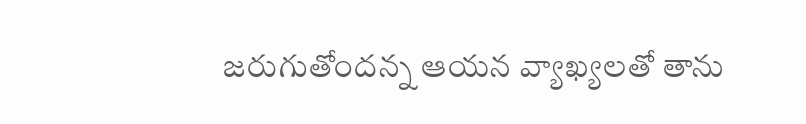జరుగుతోందన్న ఆయన వ్యాఖ్యలతో తాను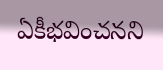ఏకీభవించనని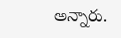అన్నారు.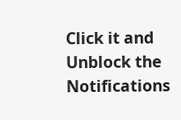Click it and Unblock the Notifications